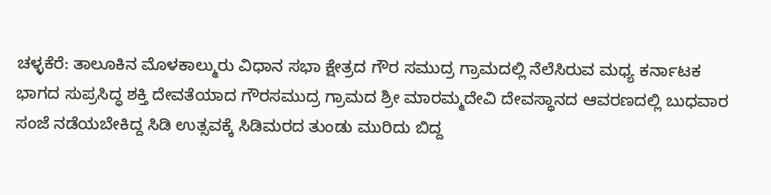ಚಳ್ಳಕೆರೆ: ತಾಲೂಕಿನ ಮೊಳಕಾಲ್ಮುರು ವಿಧಾನ ಸಭಾ ಕ್ಷೇತ್ರದ ಗೌರ ಸಮುದ್ರ ಗ್ರಾಮದಲ್ಲಿ ನೆಲೆಸಿರುವ ಮಧ್ಯ ಕರ್ನಾಟಕ ಭಾಗದ ಸುಪ್ರಸಿದ್ಧ ಶಕ್ತಿ ದೇವತೆಯಾದ ಗೌರಸಮುದ್ರ ಗ್ರಾಮದ ಶ್ರೀ ಮಾರಮ್ಮದೇವಿ ದೇವಸ್ಥಾನದ ಆವರಣದಲ್ಲಿ ಬುಧವಾರ ಸಂಜೆ ನಡೆಯಬೇಕಿದ್ದ ಸಿಡಿ ಉತ್ಸವಕ್ಕೆ ಸಿಡಿಮರದ ತುಂಡು ಮುರಿದು ಬಿದ್ದ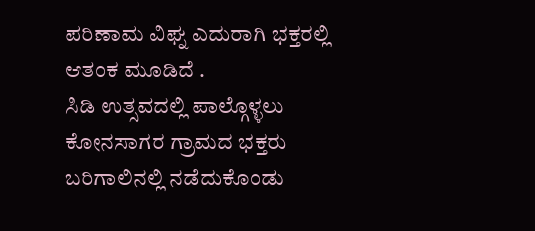ಪರಿಣಾಮ ವಿಘ್ನ ಎದುರಾಗಿ ಭಕ್ತರಲ್ಲಿ ಆತಂಕ ಮೂಡಿದೆ .
ಸಿಡಿ ಉತ್ಸವದಲ್ಲಿ ಪಾಲ್ಗೊಳ್ಳಲು ಕೋನಸಾಗರ ಗ್ರಾಮದ ಭಕ್ತರು ಬರಿಗಾಲಿನಲ್ಲಿ ನಡೆದುಕೊಂಡು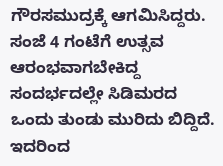ಗೌರಸಮುದ್ರಕ್ಕೆ ಆಗಮಿಸಿದ್ದರು. ಸಂಜೆ 4 ಗಂಟೆಗೆ ಉತ್ಸವ ಆರಂಭವಾಗಬೇಕಿದ್ದ ಸಂದರ್ಭದಲ್ಲೇ ಸಿಡಿಮರದ ಒಂದು ತುಂಡು ಮುರಿದು ಬಿದ್ದಿದೆ. ಇದರಿಂದ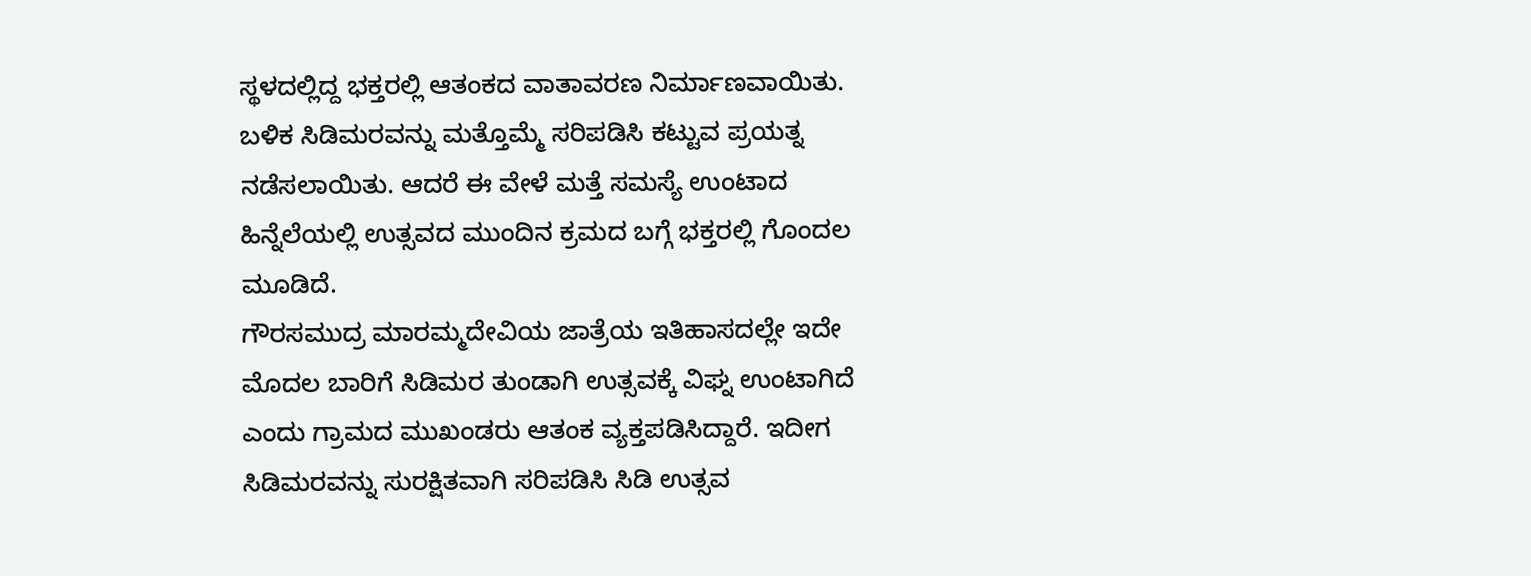ಸ್ಥಳದಲ್ಲಿದ್ದ ಭಕ್ತರಲ್ಲಿ ಆತಂಕದ ವಾತಾವರಣ ನಿರ್ಮಾಣವಾಯಿತು. ಬಳಿಕ ಸಿಡಿಮರವನ್ನು ಮತ್ತೊಮ್ಮೆ ಸರಿಪಡಿಸಿ ಕಟ್ಟುವ ಪ್ರಯತ್ನ ನಡೆಸಲಾಯಿತು. ಆದರೆ ಈ ವೇಳೆ ಮತ್ತೆ ಸಮಸ್ಯೆ ಉಂಟಾದ ಹಿನ್ನೆಲೆಯಲ್ಲಿ ಉತ್ಸವದ ಮುಂದಿನ ಕ್ರಮದ ಬಗ್ಗೆ ಭಕ್ತರಲ್ಲಿ ಗೊಂದಲ ಮೂಡಿದೆ.
ಗೌರಸಮುದ್ರ ಮಾರಮ್ಮದೇವಿಯ ಜಾತ್ರೆಯ ಇತಿಹಾಸದಲ್ಲೇ ಇದೇ ಮೊದಲ ಬಾರಿಗೆ ಸಿಡಿಮರ ತುಂಡಾಗಿ ಉತ್ಸವಕ್ಕೆ ವಿಘ್ನ ಉಂಟಾಗಿದೆ ಎಂದು ಗ್ರಾಮದ ಮುಖಂಡರು ಆತಂಕ ವ್ಯಕ್ತಪಡಿಸಿದ್ದಾರೆ. ಇದೀಗ ಸಿಡಿಮರವನ್ನು ಸುರಕ್ಷಿತವಾಗಿ ಸರಿಪಡಿಸಿ ಸಿಡಿ ಉತ್ಸವ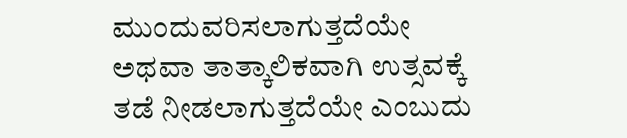ಮುಂದುವರಿಸಲಾಗುತ್ತದೆಯೇ ಅಥವಾ ತಾತ್ಕಾಲಿಕವಾಗಿ ಉತ್ಸವಕ್ಕೆ ತಡೆ ನೀಡಲಾಗುತ್ತದೆಯೇ ಎಂಬುದು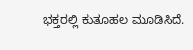ಭಕ್ತರಲ್ಲಿ ಕುತೂಹಲ ಮೂಡಿಸಿದೆ.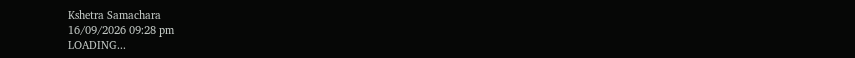Kshetra Samachara
16/09/2026 09:28 pm
LOADING...